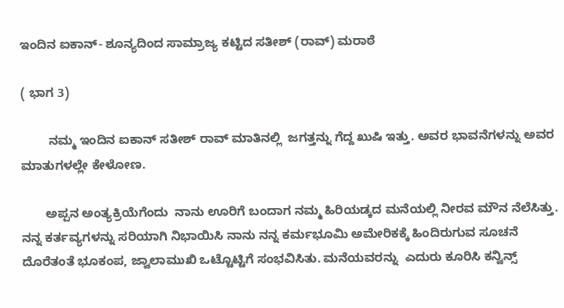ಇಂದಿನ ಐಕಾನ್- ಶೂನ್ಯದಿಂದ ಸಾಮ್ರಾಜ್ಯ ಕಟ್ಟಿದ ಸತೀಶ್ (ರಾವ್) ಮರಾಠೆ

( ಭಾಗ 3)

        ನಮ್ಮ ಇಂದಿನ ಐಕಾನ್ ಸತೀಶ್ ರಾವ್ ಮಾತಿನಲ್ಲಿ  ಜಗತ್ತನ್ನು ಗೆದ್ದ ಖುಷಿ ಇತ್ತು. ಅವರ ಭಾವನೆಗಳನ್ನು ಅವರ  ಮಾತುಗಳಲ್ಲೇ ಕೇಳೋಣ.

       ಅಪ್ಪನ ಅಂತ್ಯಕ್ರಿಯೆಗೆಂದು  ನಾನು ಊರಿಗೆ ಬಂದಾಗ ನಮ್ಮ ಹಿರಿಯಡ್ಕದ ಮನೆಯಲ್ಲಿ ನೀರವ ಮೌನ ನೆಲೆಸಿತ್ತು. ನನ್ನ ಕರ್ತವ್ಯಗಳನ್ನು ಸರಿಯಾಗಿ ನಿಭಾಯಿಸಿ ನಾನು ನನ್ನ ಕರ್ಮಭೂಮಿ ಅಮೇರಿಕಕ್ಕೆ ಹಿಂದಿರುಗುವ ಸೂಚನೆ  ದೊರೆತಂತೆ ಭೂಕಂಪ, ಜ್ವಾಲಾಮುಖಿ ಒಟ್ಟೊಟ್ಟಿಗೆ ಸಂಭವಿಸಿತು. ಮನೆಯವರನ್ನು  ಎದುರು ಕೂರಿಸಿ ಕನ್ವಿನ್ಸ್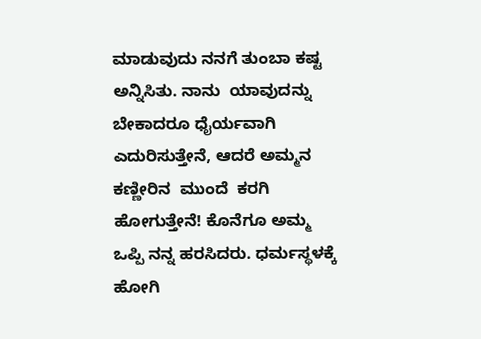ಮಾಡುವುದು ನನಗೆ ತುಂಬಾ ಕಷ್ಟ ಅನ್ನಿಸಿತು. ನಾನು  ಯಾವುದನ್ನು ಬೇಕಾದರೂ ಧೈರ್ಯವಾಗಿ ಎದುರಿಸುತ್ತೇನೆ, ಆದರೆ ಅಮ್ಮನ ಕಣ್ಣೀರಿನ  ಮುಂದೆ  ಕರಗಿ ಹೋಗುತ್ತೇನೆ! ಕೊನೆಗೂ ಅಮ್ಮ ಒಪ್ಪಿ ನನ್ನ ಹರಸಿದರು. ಧರ್ಮಸ್ಥಳಕ್ಕೆ ಹೋಗಿ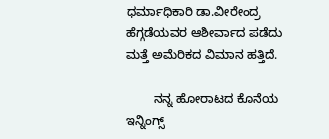ಧರ್ಮಾಧಿಕಾರಿ ಡಾ.ವೀರೇಂದ್ರ ಹೆಗ್ಗಡೆಯವರ ಆಶೀರ್ವಾದ ಪಡೆದು ಮತ್ತೆ ಅಮೆರಿಕದ ವಿಮಾನ ಹತ್ತಿದೆ.

        ನನ್ನ ಹೋರಾಟದ ಕೊನೆಯ ಇನ್ನಿಂಗ್ಸ್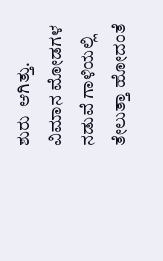ಶುರು  ಆಗಿತ್ತು. ವಿಮಾನ ಮೋಡಗಳ ನಡುವೆ ಗಾಳಿಯಲ್ಲಿ ತೇಲುತ್ತಾ ಹೋದಂತೆ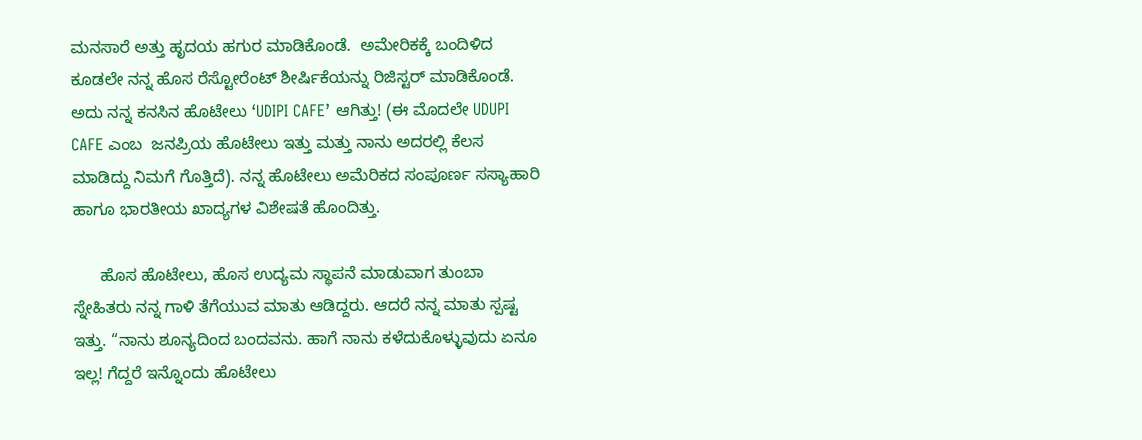ಮನಸಾರೆ ಅತ್ತು ಹೃದಯ ಹಗುರ ಮಾಡಿಕೊಂಡೆ.  ಅಮೇರಿಕಕ್ಕೆ ಬಂದಿಳಿದ  ಕೂಡಲೇ ನನ್ನ ಹೊಸ ರೆಸ್ಟೋರೆಂಟ್ ಶೀರ್ಷಿಕೆಯನ್ನು ರಿಜಿಸ್ಟರ್ ಮಾಡಿಕೊಂಡೆ. ಅದು ನನ್ನ ಕನಸಿನ ಹೊಟೇಲು ‘UDIPI CAFE’ ಆಗಿತ್ತು! (ಈ ಮೊದಲೇ UDUPI CAFE ಎಂಬ  ಜನಪ್ರಿಯ ಹೊಟೇಲು ಇತ್ತು ಮತ್ತು ನಾನು ಅದರಲ್ಲಿ ಕೆಲಸ ಮಾಡಿದ್ದು ನಿಮಗೆ ಗೊತ್ತಿದೆ). ನನ್ನ ಹೊಟೇಲು ಅಮೆರಿಕದ ಸಂಪೂರ್ಣ ಸಸ್ಯಾಹಾರಿ ಹಾಗೂ ಭಾರತೀಯ ಖಾದ್ಯಗಳ ವಿಶೇಷತೆ ಹೊಂದಿತ್ತು.

      ಹೊಸ ಹೊಟೇಲು, ಹೊಸ ಉದ್ಯಮ ಸ್ಥಾಪನೆ ಮಾಡುವಾಗ ತುಂಬಾ ಸ್ನೇಹಿತರು ನನ್ನ ಗಾಳಿ ತೆಗೆಯುವ ಮಾತು ಆಡಿದ್ದರು. ಆದರೆ ನನ್ನ ಮಾತು ಸ್ಪಷ್ಟ ಇತ್ತು. “ನಾನು ಶೂನ್ಯದಿಂದ ಬಂದವನು. ಹಾಗೆ ನಾನು ಕಳೆದುಕೊಳ್ಳುವುದು ಏನೂ ಇಲ್ಲ! ಗೆದ್ದರೆ ಇನ್ನೊಂದು ಹೊಟೇಲು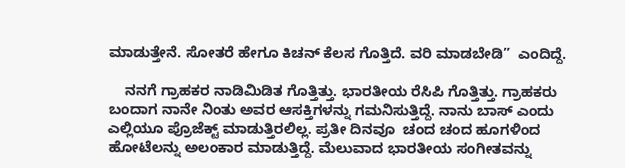ಮಾಡುತ್ತೇನೆ. ಸೋತರೆ ಹೇಗೂ ಕಿಚನ್ ಕೆಲಸ ಗೊತ್ತಿದೆ. ವರಿ ಮಾಡಬೇಡಿ”  ಎಂದಿದ್ದೆ.

    ನನಗೆ ಗ್ರಾಹಕರ ನಾಡಿಮಿಡಿತ ಗೊತ್ತಿತ್ತು. ಭಾರತೀಯ ರೆಸಿಪಿ ಗೊತ್ತಿತ್ತು. ಗ್ರಾಹಕರು ಬಂದಾಗ ನಾನೇ ನಿಂತು ಅವರ ಆಸಕ್ತಿಗಳನ್ನು ಗಮನಿಸುತ್ತಿದ್ದೆ. ನಾನು ಬಾಸ್ ಎಂದು ಎಲ್ಲಿಯೂ ಪ್ರೊಜೆಕ್ಟ್ ಮಾಡುತ್ತಿರಲಿಲ್ಲ. ಪ್ರತೀ ದಿನವೂ  ಚಂದ ಚಂದ ಹೂಗಳಿಂದ ಹೋಟೆಲನ್ನು ಅಲಂಕಾರ ಮಾಡುತ್ತಿದ್ದೆ. ಮೆಲುವಾದ ಭಾರತೀಯ ಸಂಗೀತವನ್ನು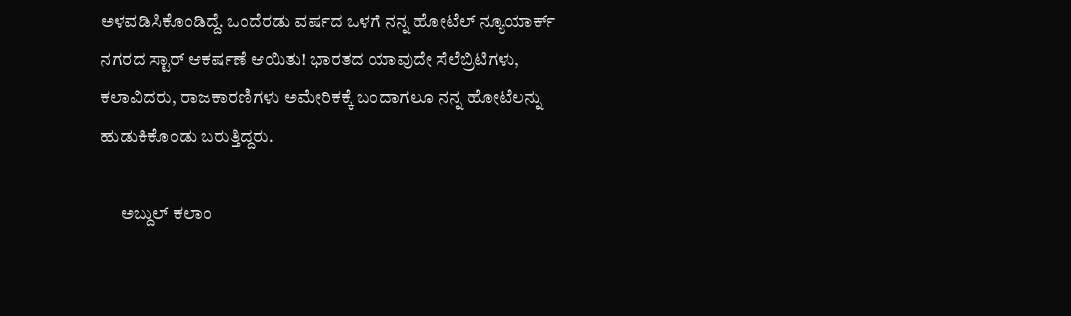ಅಳವಡಿಸಿಕೊಂಡಿದ್ದೆ. ಒಂದೆರಡು ವರ್ಷದ ಒಳಗೆ ನನ್ನ ಹೋಟೆಲ್ ನ್ಯೂಯಾರ್ಕ್ ನಗರದ ಸ್ಟಾರ್ ಆಕರ್ಷಣೆ ಆಯಿತು! ಭಾರತದ ಯಾವುದೇ ಸೆಲೆಬ್ರಿಟಿಗಳು, ಕಲಾವಿದರು, ರಾಜಕಾರಣಿಗಳು ಅಮೇರಿಕಕ್ಕೆ ಬಂದಾಗಲೂ ನನ್ನ ಹೋಟೆಲನ್ನು  ಹುಡುಕಿಕೊಂಡು ಬರುತ್ತಿದ್ದರು.

      ಅಬ್ದುಲ್ ಕಲಾಂ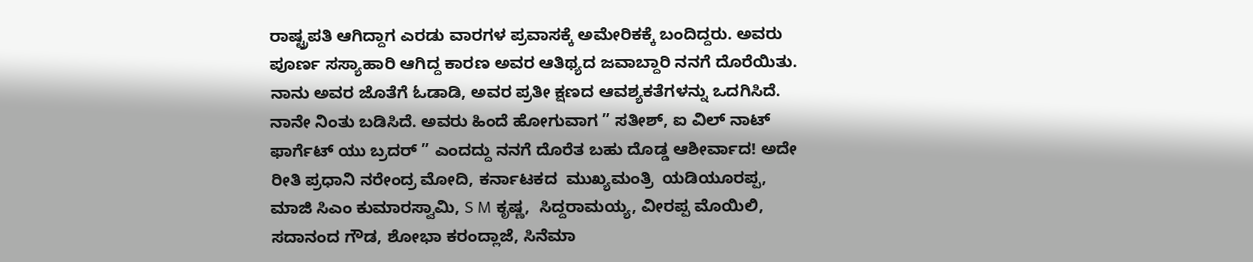ರಾಷ್ಟ್ರಪತಿ ಆಗಿದ್ದಾಗ ಎರಡು ವಾರಗಳ ಪ್ರವಾಸಕ್ಕೆ ಅಮೇರಿಕಕ್ಕೆ ಬಂದಿದ್ದರು. ಅವರು ಪೂರ್ಣ ಸಸ್ಯಾಹಾರಿ ಆಗಿದ್ದ ಕಾರಣ ಅವರ ಆತಿಥ್ಯದ ಜವಾಬ್ದಾರಿ ನನಗೆ ದೊರೆಯಿತು. ನಾನು ಅವರ ಜೊತೆಗೆ ಓಡಾಡಿ, ಅವರ ಪ್ರತೀ ಕ್ಷಣದ ಆವಶ್ಯಕತೆಗಳನ್ನು ಒದಗಿಸಿದೆ. ನಾನೇ ನಿಂತು ಬಡಿಸಿದೆ. ಅವರು ಹಿಂದೆ ಹೋಗುವಾಗ ” ಸತೀಶ್, ಐ ವಿಲ್ ನಾಟ್ ಫಾರ್ಗೆಟ್ ಯು ಬ್ರದರ್ ” ಎಂದದ್ದು ನನಗೆ ದೊರೆತ ಬಹು ದೊಡ್ಡ ಆಶೀರ್ವಾದ! ಅದೇ ರೀತಿ ಪ್ರಧಾನಿ ನರೇಂದ್ರ ಮೋದಿ, ಕರ್ನಾಟಕದ  ಮುಖ್ಯಮಂತ್ರಿ  ಯಡಿಯೂರಪ್ಪ, ಮಾಜಿ ಸಿಎಂ ಕುಮಾರಸ್ವಾಮಿ, S M ಕೃಷ್ಣ,  ಸಿದ್ದರಾಮಯ್ಯ, ವೀರಪ್ಪ ಮೊಯಿಲಿ, ಸದಾನಂದ ಗೌಡ, ಶೋಭಾ ಕರಂದ್ಲಾಜೆ, ಸಿನೆಮಾ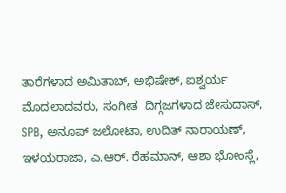ತಾರೆಗಳಾದ ಅಮಿತಾಬ್, ಅಭಿಷೇಕ್, ಐಶ್ವರ್ಯ ಮೊದಲಾದವರು, ಸಂಗೀತ  ದಿಗ್ಗಜಗಳಾದ ಜೇಸುದಾಸ್, SPB, ಅನೂಪ್ ಜಲೋಟಾ, ಉದಿತ್ ನಾರಾಯಣ್,  ಇಳಯರಾಜಾ, ಎ.ಆರ್. ರೆಹಮಾನ್, ಆಶಾ ಭೋಂಸ್ಲೆ,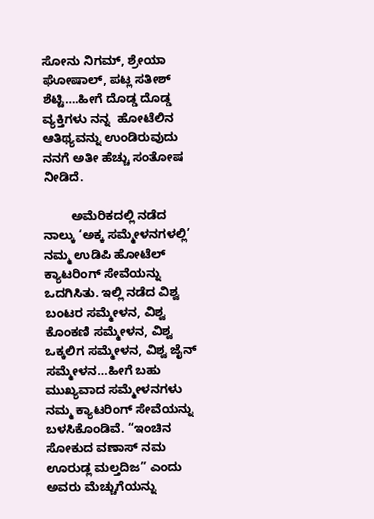ಸೋನು ನಿಗಮ್, ಶ್ರೇಯಾ ಘೋಷಾಲ್, ಪಟ್ಲ ಸತೀಶ್ ಶೆಟ್ಟಿ….ಹೀಗೆ ದೊಡ್ಡ ದೊಡ್ಡ ವ್ಯಕ್ತಿಗಳು ನನ್ನ  ಹೋಟೆಲಿನ ಆತಿಥ್ಯವನ್ನು ಉಂಡಿರುವುದು ನನಗೆ ಅತೀ ಹೆಚ್ಚು ಸಂತೋಷ ನೀಡಿದೆ.

        ಅಮೆರಿಕದಲ್ಲಿ ನಡೆದ ನಾಲ್ಕು ‘ಅಕ್ಕ ಸಮ್ಮೇಳನಗಳಲ್ಲಿ’  ನಮ್ಮ ಉಡಿಪಿ ಹೋಟೆಲ್ ಕ್ಯಾಟರಿಂಗ್ ಸೇವೆಯನ್ನು  ಒದಗಿಸಿತು. ಇಲ್ಲಿ ನಡೆದ ವಿಶ್ವ ಬಂಟರ ಸಮ್ಮೇಳನ, ವಿಶ್ವ  ಕೊಂಕಣಿ ಸಮ್ಮೇಳನ, ವಿಶ್ವ ಒಕ್ಕಲಿಗ ಸಮ್ಮೇಳನ, ವಿಶ್ವ ಜೈನ್ ಸಮ್ಮೇಳನ…ಹೀಗೆ ಬಹು ಮುಖ್ಯವಾದ ಸಮ್ಮೇಳನಗಳು ನಮ್ಮ ಕ್ಯಾಟರಿಂಗ್ ಸೇವೆಯನ್ನು ಬಳಸಿಕೊಂಡಿವೆ. “ಇಂಚಿನ ಸೋಕುದ ವಣಾಸ್ ನಮ  ಊರುಡ್ಲ ಮಲ್ತದಿಜ” ಎಂದು ಅವರು ಮೆಚ್ಚುಗೆಯನ್ನು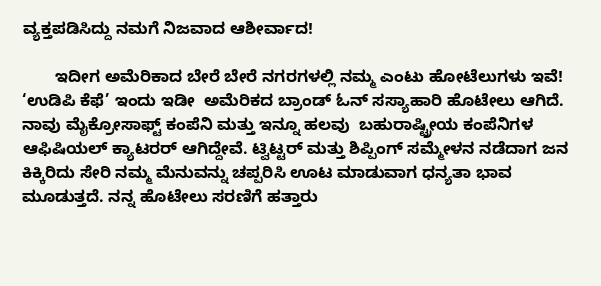ವ್ಯಕ್ತಪಡಿಸಿದ್ದು ನಮಗೆ ನಿಜವಾದ ಆಶೀರ್ವಾದ!

       ಇದೀಗ ಅಮೆರಿಕಾದ ಬೇರೆ ಬೇರೆ ನಗರಗಳಲ್ಲಿ ನಮ್ಮ ಎಂಟು ಹೋಟೆಲುಗಳು ಇವೆ!  ‘ಉಡಿಪಿ ಕೆಫೆ’ ಇಂದು ಇಡೀ  ಅಮೆರಿಕದ ಬ್ರಾಂಡ್ ಓನ್ ಸಸ್ಯಾಹಾರಿ ಹೊಟೇಲು ಆಗಿದೆ. ನಾವು ಮೈಕ್ರೋಸಾಫ್ಟ್ ಕಂಪೆನಿ ಮತ್ತು ಇನ್ನೂ ಹಲವು  ಬಹುರಾಷ್ಟ್ರೀಯ ಕಂಪೆನಿಗಳ ಆಫಿಷಿಯಲ್ ಕ್ಯಾಟರರ್ ಆಗಿದ್ದೇವೆ. ಟ್ವಿಟ್ಟರ್ ಮತ್ತು ಶಿಪ್ಪಿಂಗ್ ಸಮ್ಮೇಳನ ನಡೆದಾಗ ಜನ ಕಿಕ್ಕಿರಿದು ಸೇರಿ ನಮ್ಮ ಮೆನುವನ್ನು ಚಪ್ಪರಿಸಿ ಊಟ ಮಾಡುವಾಗ ಧನ್ಯತಾ ಭಾವ ಮೂಡುತ್ತದೆ. ನನ್ನ ಹೊಟೇಲು ಸರಣಿಗೆ ಹತ್ತಾರು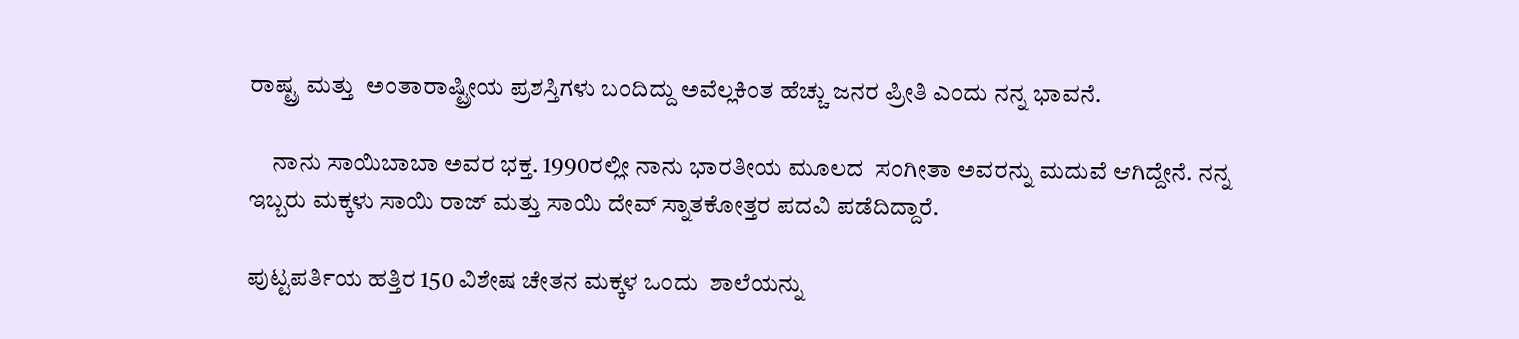ರಾಷ್ಟ್ರ ಮತ್ತು  ಅಂತಾರಾಷ್ಟ್ರೀಯ ಪ್ರಶಸ್ತಿಗಳು ಬಂದಿದ್ದು ಅವೆಲ್ಲಕಿಂತ ಹೆಚ್ಚು ಜನರ ಪ್ರೀತಿ ಎಂದು ನನ್ನ ಭಾವನೆ.

     ನಾನು ಸಾಯಿಬಾಬಾ ಅವರ ಭಕ್ತ. 1990ರಲ್ಲೀ ನಾನು ಭಾರತೀಯ ಮೂಲದ  ಸಂಗೀತಾ ಅವರನ್ನು ಮದುವೆ ಆಗಿದ್ದೇನೆ. ನನ್ನ ಇಬ್ಬರು ಮಕ್ಕಳು ಸಾಯಿ ರಾಜ್ ಮತ್ತು ಸಾಯಿ ದೇವ್ ಸ್ನಾತಕೋತ್ತರ ಪದವಿ ಪಡೆದಿದ್ದಾರೆ.

ಪುಟ್ಟಪರ್ತಿಯ ಹತ್ತಿರ 150 ವಿಶೇಷ ಚೇತನ ಮಕ್ಕಳ ಒಂದು  ಶಾಲೆಯನ್ನು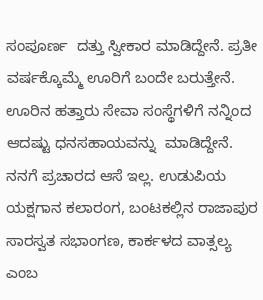ಸಂಪೂರ್ಣ  ದತ್ತು ಸ್ವೀಕಾರ ಮಾಡಿದ್ದೇನೆ. ಪ್ರತೀ  ವರ್ಷಕ್ಕೊಮ್ಮೆ ಊರಿಗೆ ಬಂದೇ ಬರುತ್ತೇನೆ. ಊರಿನ ಹತ್ತಾರು ಸೇವಾ ಸಂಸ್ಥೆಗಳಿಗೆ ನನ್ನಿಂದ  ಆದಷ್ಟು ಧನಸಹಾಯವನ್ನು  ಮಾಡಿದ್ದೇನೆ. ನನಗೆ ಪ್ರಚಾರದ ಆಸೆ ಇಲ್ಲ. ಉಡುಪಿಯ ಯಕ್ಷಗಾನ ಕಲಾರಂಗ, ಬಂಟಕಲ್ಲಿನ ರಾಜಾಪುರ ಸಾರಸ್ವತ ಸಭಾಂಗಣ, ಕಾರ್ಕಳದ ವಾತ್ಸಲ್ಯ ಎಂಬ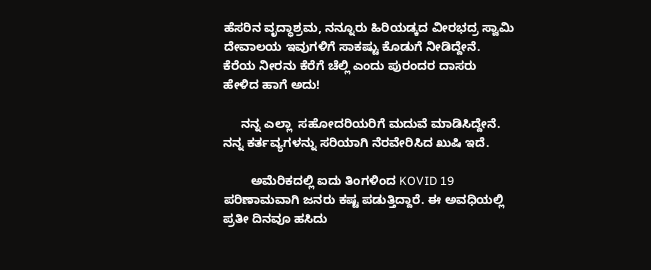ಹೆಸರಿನ ವೃದ್ಧಾಶ್ರಮ, ನನ್ನೂರು ಹಿರಿಯಡ್ಕದ ವೀರಭದ್ರ ಸ್ವಾಮಿ ದೇವಾಲಯ ಇವುಗಳಿಗೆ ಸಾಕಷ್ಟು ಕೊಡುಗೆ ನೀಡಿದ್ದೇನೆ. ಕೆರೆಯ ನೀರನು ಕೆರೆಗೆ ಚೆಲ್ಲಿ ಎಂದು ಪುರಂದರ ದಾಸರು ಹೇಳಿದ ಹಾಗೆ ಅದು!

     ನನ್ನ ಎಲ್ಲಾ  ಸಹೋದರಿಯರಿಗೆ ಮದುವೆ ಮಾಡಿಸಿದ್ದೇನೆ. ನನ್ನ ಕರ್ತವ್ಯಗಳನ್ನು ಸರಿಯಾಗಿ ನೆರವೇರಿಸಿದ ಖುಷಿ ಇದೆ.

        ಅಮೆರಿಕದಲ್ಲಿ ಐದು ತಿಂಗಳಿಂದ KOVID 19 ಪರಿಣಾಮವಾಗಿ ಜನರು ಕಷ್ಟ ಪಡುತ್ತಿದ್ದಾರೆ. ಈ ಅವಧಿಯಲ್ಲಿ ಪ್ರತೀ ದಿನವೂ ಹಸಿದು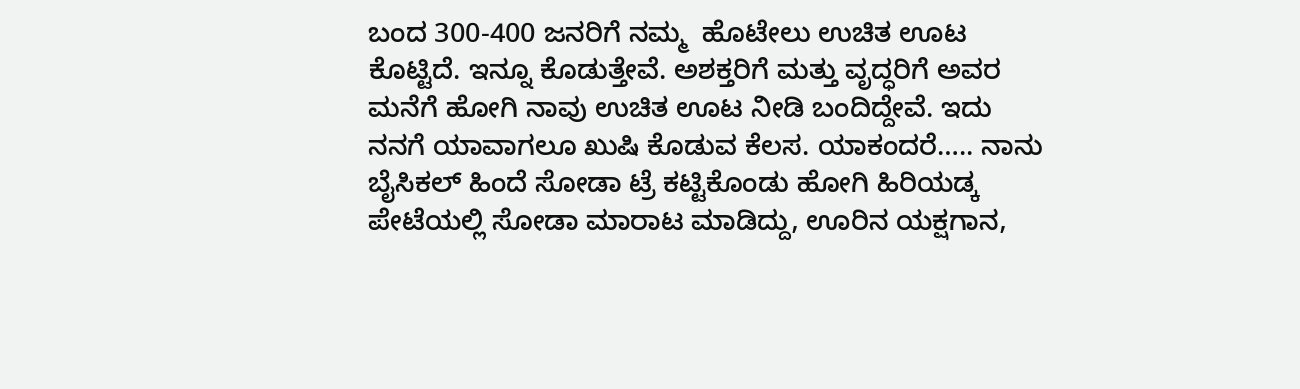ಬಂದ 300-400 ಜನರಿಗೆ ನಮ್ಮ  ಹೊಟೇಲು ಉಚಿತ ಊಟ ಕೊಟ್ಟಿದೆ. ಇನ್ನೂ ಕೊಡುತ್ತೇವೆ. ಅಶಕ್ತರಿಗೆ ಮತ್ತು ವೃದ್ಧರಿಗೆ ಅವರ ಮನೆಗೆ ಹೋಗಿ ನಾವು ಉಚಿತ ಊಟ ನೀಡಿ ಬಂದಿದ್ದೇವೆ. ಇದು ನನಗೆ ಯಾವಾಗಲೂ ಖುಷಿ ಕೊಡುವ ಕೆಲಸ. ಯಾಕಂದರೆ….. ನಾನು ಬೈಸಿಕಲ್ ಹಿಂದೆ ಸೋಡಾ ಟ್ರೆ ಕಟ್ಟಿಕೊಂಡು ಹೋಗಿ ಹಿರಿಯಡ್ಕ ಪೇಟೆಯಲ್ಲಿ ಸೋಡಾ ಮಾರಾಟ ಮಾಡಿದ್ದು, ಊರಿನ ಯಕ್ಷಗಾನ,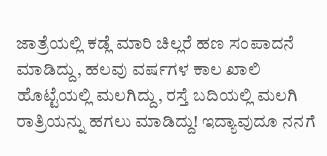ಜಾತ್ರೆಯಲ್ಲಿ ಕಡ್ಲೆ ಮಾರಿ ಚಿಲ್ಲರೆ ಹಣ ಸಂಪಾದನೆ ಮಾಡಿದ್ದು, ಹಲವು ವರ್ಷಗಳ ಕಾಲ ಖಾಲಿ  ಹೊಟ್ಟೆಯಲ್ಲಿ ಮಲಗಿದ್ದು, ರಸ್ತೆ ಬದಿಯಲ್ಲಿ ಮಲಗಿ ರಾತ್ರಿಯನ್ನು ಹಗಲು ಮಾಡಿದ್ದು! ಇದ್ಯಾವುದೂ ನನಗೆ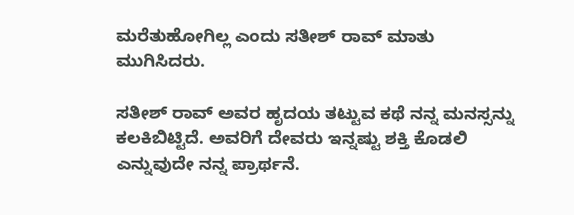ಮರೆತುಹೋಗಿಲ್ಲ ಎಂದು ಸತೀಶ್ ರಾವ್ ಮಾತು ಮುಗಿಸಿದರು.

ಸತೀಶ್ ರಾವ್ ಅವರ ಹೃದಯ ತಟ್ಟುವ ಕಥೆ ನನ್ನ ಮನಸ್ಸನ್ನು ಕಲಕಿಬಿಟ್ಟಿದೆ. ಅವರಿಗೆ ದೇವರು ಇನ್ನಷ್ಟು ಶಕ್ತಿ ಕೊಡಲಿ ಎನ್ನುವುದೇ ನನ್ನ ಪ್ರಾರ್ಥನೆ.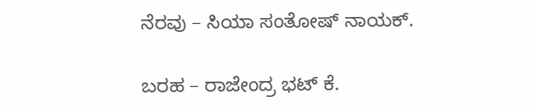ನೆರವು – ಸಿಯಾ ಸಂತೋಷ್ ನಾಯಕ್.

ಬರಹ – ರಾಜೇಂದ್ರ ಭಟ್ ಕೆ.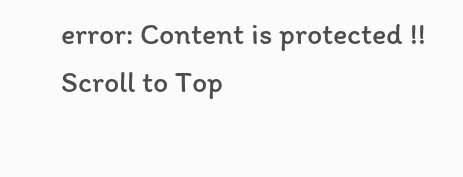error: Content is protected !!
Scroll to Top